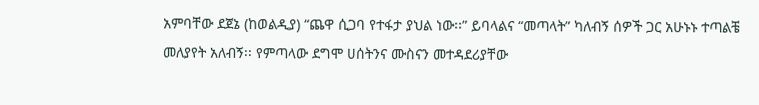አምባቸው ደጀኔ (ከወልዲያ) “ጨዋ ሲጋባ የተፋታ ያህል ነው፡፡” ይባላልና “መጣላት” ካለብኝ ሰዎች ጋር አሁኑኑ ተጣልቼ መለያየት አለብኝ፡፡ የምጣላው ደግሞ ሀሰትንና ሙስናን መተዳደሪያቸው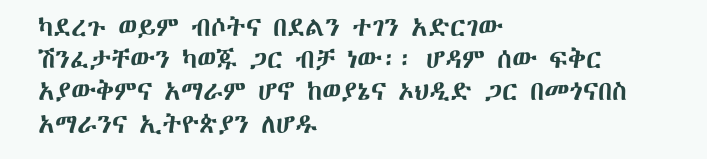ካደረጉ ወይም ብሶትና በደልን ተገን አድርገው ሽንፈታቸውን ካወጁ ጋር ብቻ ነው፡፡ ሆዳም ሰው ፍቅር አያውቅምና አማራም ሆኖ ከወያኔና ኦህዲድ ጋር በመጎናበስ አማራንና ኢትዮጵያን ለሆዱ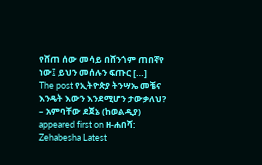የሸጠ ሰው መሳይ በሸንጎም ጠበኛየ ነው፤ ይህን መሰሉን ፍጡር […]
The post የኢትዮጵያ ትንሣኤ መቼና እንዴት እውን እንደሚሆን ታውቃለህ? – አምባቸው ደጀኔ (ከወልዲያ) appeared first on ዘ-ሐበሻ: Zehabesha Latest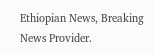Ethiopian News, Breaking News Provider.